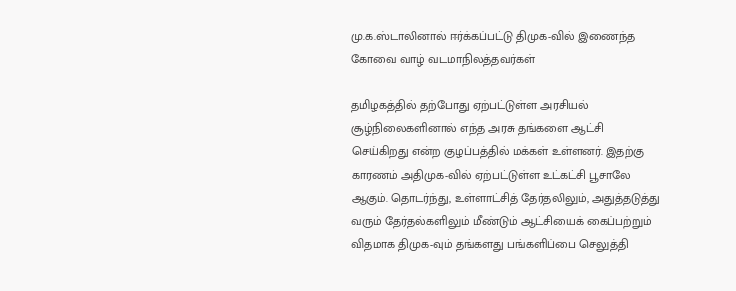மு.க.ஸ்டாலினால் ஈர்க்கப்பட்டு திமுக-வில் இணைந்த கோவை வாழ் வடமாநிலத்தவர்கள்

தமிழகத்தில் தற்போது ஏற்பட்டுள்ள அரசியல் சூழ்நிலைகளினால் எந்த அரசு தங்களை ஆட்சி செய்கிறது என்ற குழப்பத்தில் மக்கள் உள்ளனர். இதற்கு காரணம் அதிமுக-வில் ஏற்பட்டுள்ள உட்கட்சி பூசாலே ஆகும். தொடர்ந்து, உள்ளாட்சித் தேர்தலிலும், அதுத்தடுத்து வரும் தேர்தல்களிலும் மீண்டும் ஆட்சியைக் கைப்பற்றும் விதமாக திமுக-வும் தங்களது பங்களிப்பை செலுத்தி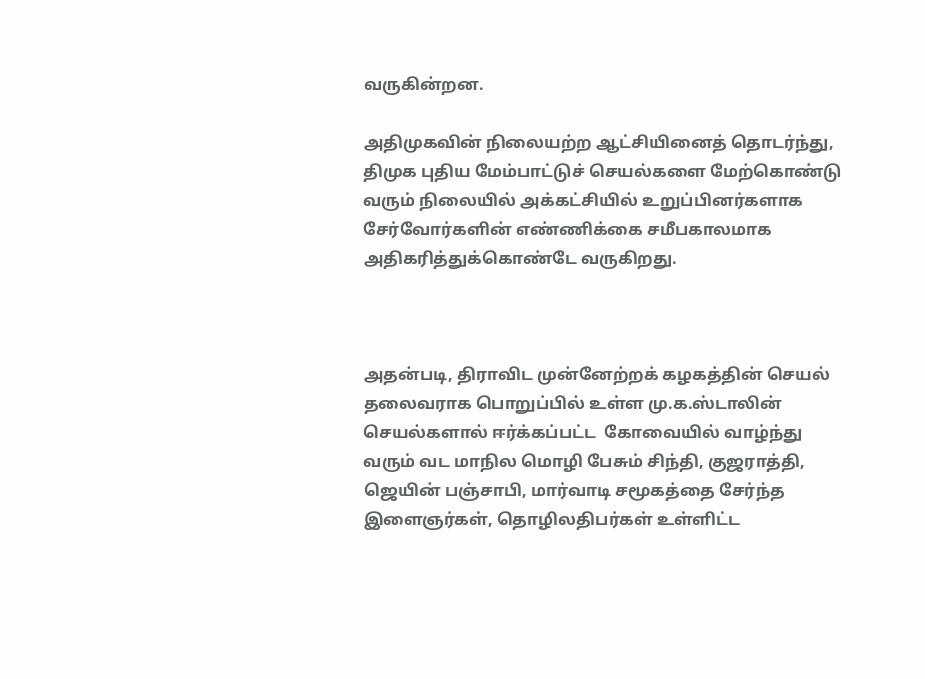வருகின்றன.

அதிமுகவின் நிலையற்ற ஆட்சியினைத் தொடர்ந்து, திமுக புதிய மேம்பாட்டுச் செயல்களை மேற்கொண்டு வரும் நிலையில் அக்கட்சியில் உறுப்பினர்களாக சேர்வோர்களின் எண்ணிக்கை சமீபகாலமாக அதிகரித்துக்கொண்டே வருகிறது.



அதன்படி, திராவிட முன்னேற்றக் கழகத்தின் செயல் தலைவராக பொறுப்பில் உள்ள மு.க.ஸ்டாலின் செயல்களால் ஈர்க்கப்பட்ட  கோவையில் வாழ்ந்து வரும் வட மாநில மொழி பேசும் சிந்தி, குஜராத்தி, ஜெயின் பஞ்சாபி, மார்வாடி சமூகத்தை சேர்ந்த இளைஞர்கள், தொழிலதிபர்கள் உள்ளிட்ட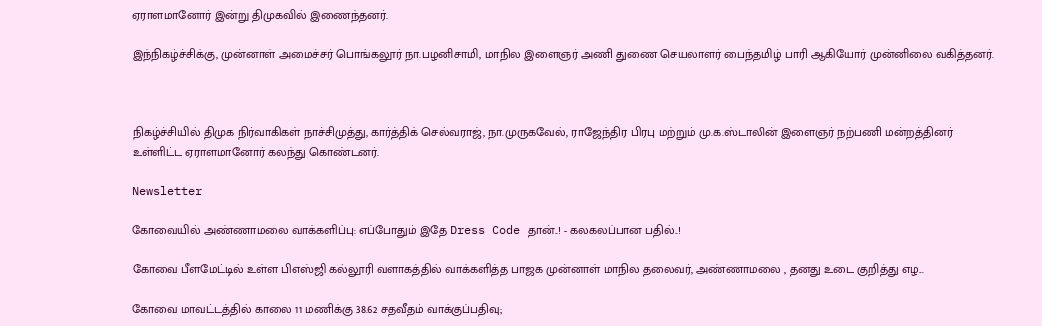ஏராளமானோர் இன்று திமுகவில் இணைந்தனர்.

இந்நிகழ்ச்சிக்கு, முன்னாள் அமைச்சர் பொங்கலூர் நா.பழனிசாமி, மாநில இளைஞர் அணி துணை செயலாளர் பைந்தமிழ் பாரி ஆகியோர் முன்னிலை வகித்தனர்.



நிகழ்ச்சியில் திமுக நிர்வாகிகள் நாச்சிமுத்து, கார்த்திக் செல்வராஜ், நா.முருகவேல், ராஜேந்திர பிரபு மற்றும் மு.க.ஸ்டாலின் இளைஞர் நற்பணி மன்றத்தினர் உள்ளிட்ட ஏராளமானோர் கலந்து கொண்டனர்.

Newsletter

கோவையில் அண்ணாமலை வாக்களிப்பு: எப்போதும் இதே Dress Code தான்..! - கலகலப்பான பதில்..!

கோவை பீளமேட்டில் உள்ள பிஎஸ்ஜி கல்லூரி வளாகத்தில் வாக்களித்த பாஜக முன்னாள் மாநில தலைவர், அண்ணாமலை , தனது உடை குறித்து எழ...

கோவை மாவட்டத்தில் காலை 11 மணிக்கு 38.62 சதவீதம் வாக்குப்பதிவு;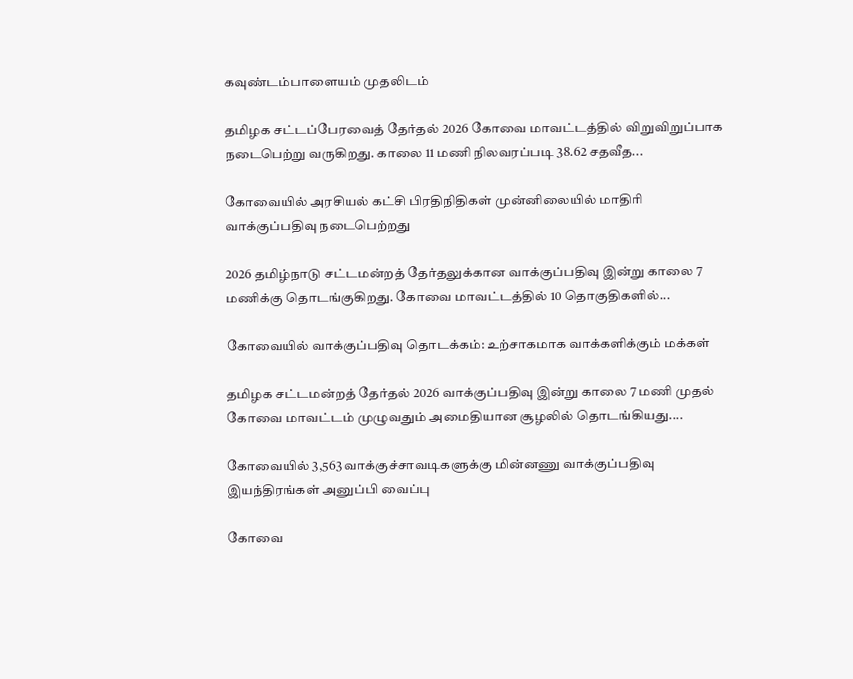கவுண்டம்பாளையம் முதலிடம்

தமிழக சட்டப்பேரவைத் தேர்தல் 2026 கோவை மாவட்டத்தில் விறுவிறுப்பாக நடைபெற்று வருகிறது. காலை 11 மணி நிலவரப்படி 38.62 சதவீத...

கோவையில் அரசியல் கட்சி பிரதிநிதிகள் முன்னிலையில் மாதிரி வாக்குப்பதிவு நடைபெற்றது

2026 தமிழ்நாடு சட்டமன்றத் தேர்தலுக்கான வாக்குப்பதிவு இன்று காலை 7 மணிக்கு தொடங்குகிறது. கோவை மாவட்டத்தில் 10 தொகுதிகளில்...

கோவையில் வாக்குப்பதிவு தொடக்கம்: உற்சாகமாக வாக்களிக்கும் மக்கள்

தமிழக சட்டமன்றத் தேர்தல் 2026 வாக்குப்பதிவு இன்று காலை 7 மணி முதல் கோவை மாவட்டம் முழுவதும் அமைதியான சூழலில் தொடங்கியது....

கோவையில் 3,563 வாக்குச்சாவடிகளுக்கு மின்னணு வாக்குப்பதிவு இயந்திரங்கள் அனுப்பி வைப்பு

கோவை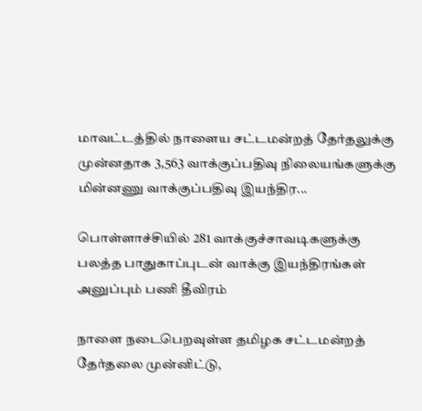மாவட்டத்தில் நாளைய சட்டமன்றத் தேர்தலுக்கு முன்னதாக 3,563 வாக்குப்பதிவு நிலையங்களுக்கு மின்னணு வாக்குப்பதிவு இயந்திர...

பொள்ளாச்சியில் 281 வாக்குச்சாவடிகளுக்கு பலத்த பாதுகாப்புடன் வாக்கு இயந்திரங்கள் அனுப்பும் பணி தீவிரம்

நாளை நடைபெறவுள்ள தமிழக சட்டமன்றத் தேர்தலை முன்னிட்டு,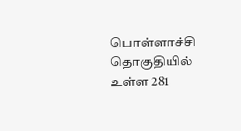பொள்ளாச்சி தொகுதியில் உள்ள 281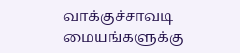வாக்குச்சாவடி மையங்களுக்கு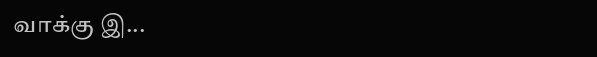வாக்கு இ...